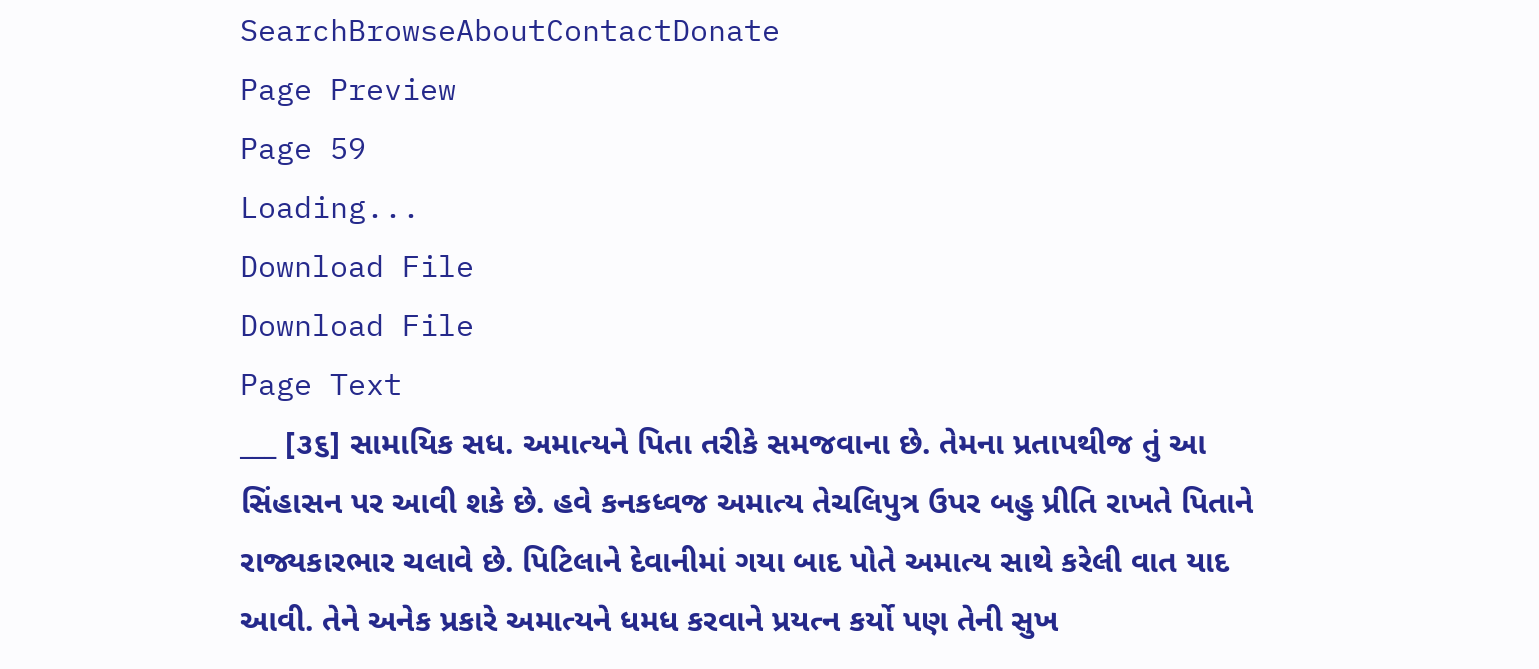SearchBrowseAboutContactDonate
Page Preview
Page 59
Loading...
Download File
Download File
Page Text
___ [૩૬] સામાયિક સધ. અમાત્યને પિતા તરીકે સમજવાના છે. તેમના પ્રતાપથીજ તું આ સિંહાસન પર આવી શકે છે. હવે કનકધ્વજ અમાત્ય તેચલિપુત્ર ઉપર બહુ પ્રીતિ રાખતે પિતાને રાજ્યકારભાર ચલાવે છે. પિટિલાને દેવાનીમાં ગયા બાદ પોતે અમાત્ય સાથે કરેલી વાત યાદ આવી. તેને અનેક પ્રકારે અમાત્યને ધમધ કરવાને પ્રયત્ન કર્યો પણ તેની સુખ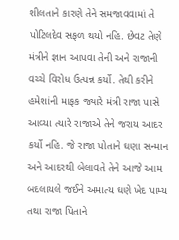શીલતાને કારણે તેને સમજાવવામાં તે પોટિલદેવ સફળ થયો નહિ. છેવટ તેણે મંત્રીને જ્ઞાન આપવા તેની અને રાજાની વચ્ચે વિરોધ ઉત્પન્ન કર્યો. તેથી કરીને હમેશાંની માફક જ્યારે મંત્રી રાજા પાસે આવ્યા ત્યારે રાજાએ તેને જરાય આદર કર્યો નહિ. જે રાજા પોતાને ઘણા સન્માન અને આદરથી બેલાવતે તેને આજે આમ બદલાયલે જઈને અમાત્ય ઘણે ખેદ પામ્ય તથા રાજા પિતાને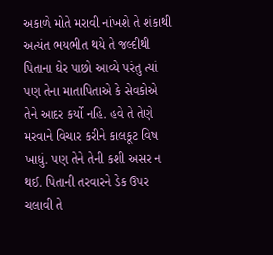અકાળે મોતે મરાવી નાંખશે તે શંકાથી અત્યંત ભયભીત થયે તે જલ્દીથી પિતાના ઘેર પાછો આવ્યે પરંતુ ત્યાં પણ તેના માતાપિતાએ કે સેવકોએ તેને આદર કર્યો નહિ. હવે તે તેણે મરવાને વિચાર કરીને કાલકૂટ વિષ ખાધું. પણ તેને તેની કશી અસર ન થઈ. પિતાની તરવારને ડેક ઉપર ચલાવી તે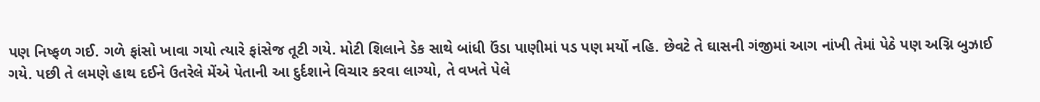પણ નિષ્ફળ ગઈ. ગળે ફાંસો ખાવા ગયો ત્યારે ફાંસેજ તૂટી ગયે. મોટી શિલાને ડેક સાથે બાંધી ઉંડા પાણીમાં પડ પણ મર્યો નહિ. છેવટે તે ઘાસની ગંજીમાં આગ નાંખી તેમાં પેઠે પણ અગ્નિ બુઝાઈ ગયે. પછી તે લમણે હાથ દઈને ઉતરેલે મેંએ પેતાની આ દુર્દશાને વિચાર કરવા લાગ્યો, તે વખતે પેલે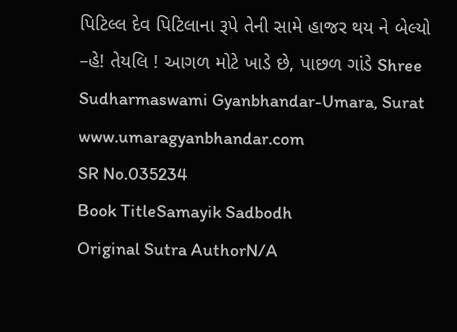પિટિલ્લ દેવ પિટિલાના રૂપે તેની સામે હાજર થય ને બેલ્યો –હે! તેયલિ ! આગળ મોટે ખાડે છે, પાછળ ગાંડે Shree Sudharmaswami Gyanbhandar-Umara, Surat www.umaragyanbhandar.com
SR No.035234
Book TitleSamayik Sadbodh
Original Sutra AuthorN/A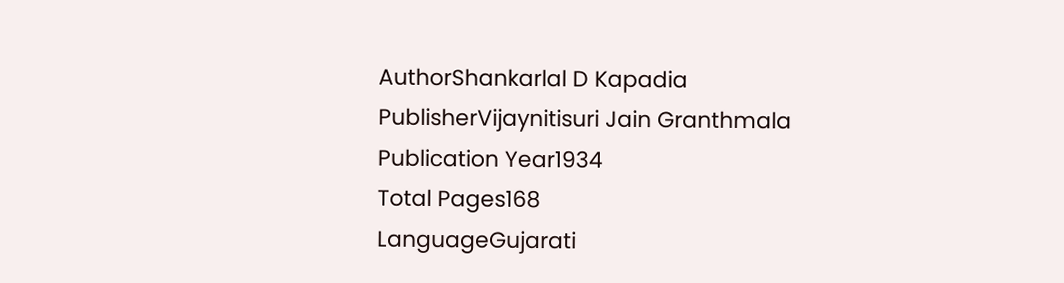AuthorShankarlal D Kapadia
PublisherVijaynitisuri Jain Granthmala
Publication Year1934
Total Pages168
LanguageGujarati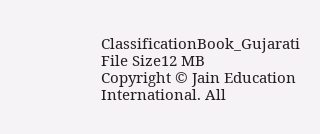ClassificationBook_Gujarati
File Size12 MB
Copyright © Jain Education International. All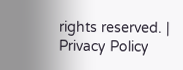rights reserved. | Privacy Policy